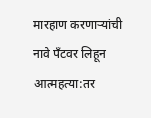मारहाण करणाऱ्यांची नावे पँटवर लिहून आत्महत्या:तर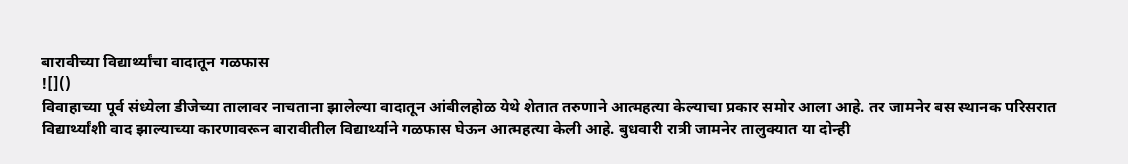बारावीच्या विद्यार्थ्यांचा वादातून गळफास
![]()
विवाहाच्या पूर्व संध्येला डीजेच्या तालावर नाचताना झालेल्या वादातून आंबीलहोळ येथे शेतात तरुणाने आत्महत्या केल्याचा प्रकार समोर आला आहे. तर जामनेर बस स्थानक परिसरात विद्यार्थ्यांशी वाद झाल्याच्या कारणावरून बारावीतील विद्यार्थ्याने गळफास घेऊन आत्महत्या केली आहे. बुधवारी रात्री जामनेर तालुक्यात या दोन्ही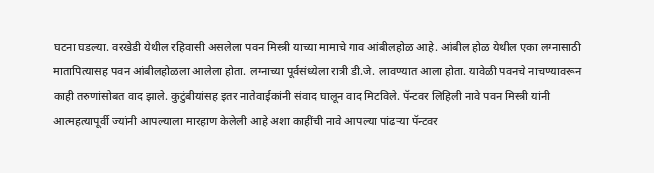घटना घडल्या. वरखेडी येथील रहिवासी असलेला पवन मिस्त्री याच्या मामाचे गाव आंबीलहोळ आहे. आंबील होळ येथील एका लग्नासाठी मातापित्यासह पवन आंबीलहोळला आलेला होता. लग्नाच्या पूर्वसंध्येला रात्री डी.जे. लावण्यात आला होता. यावेळी पवनचे नाचण्यावरून काही तरुणांसोबत वाद झाले. कुटुंबीयांसह इतर नातेवाईकांनी संवाद घालून वाद मिटविले. पॅन्टवर लिहिली नावे पवन मिस्त्री यांनी आत्महत्यापूर्वी ज्यांनी आपल्याला मारहाण केलेली आहे अशा काहींची नावे आपल्या पांढऱ्या पॅन्टवर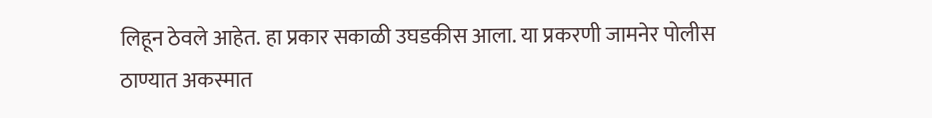लिहून ठेवले आहेत. हा प्रकार सकाळी उघडकीस आला. या प्रकरणी जामनेर पोलीस ठाण्यात अकस्मात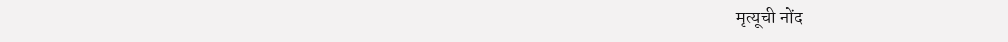मृत्यूची नोंद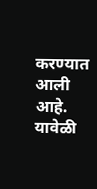करण्यात आली आहे. यावेळी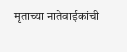मृताच्या नातेवाईकांची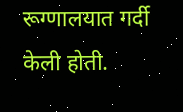रूग्णालयात गर्दी केली होती.